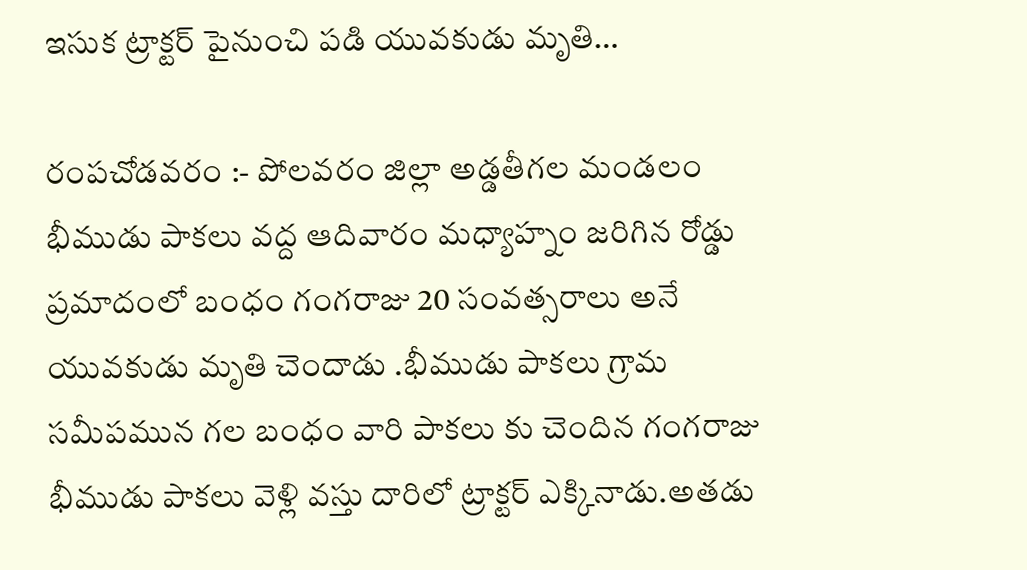ఇసుక ట్రాక్టర్ పైనుంచి పడి యువకుడు మృతి…

రంపచోడవరం :- పోలవరం జిల్లా అడ్డతీగల మండలం భీముడు పాకలు వద్ద ఆదివారం మధ్యాహ్నం జరిగిన రోడ్డు ప్రమాదంలో బంధం గంగరాజు 20 సంవత్సరాలు అనే యువకుడు మృతి చెందాడు .భీముడు పాకలు గ్రామ సమీపమున గల బంధం వారి పాకలు కు చెందిన గంగరాజు భీముడు పాకలు వెళ్లి వస్తు దారిలో ట్రాక్టర్ ఎక్కినాడు.అతడు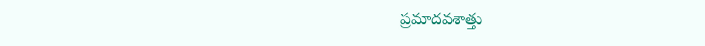ప్రమాదవశాత్తు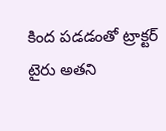కింద పడడంతో ట్రాక్టర్ టైరు అతని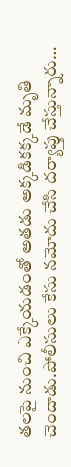తలపై నుంచి ఎక్కేయడంతో అతడు అక్కడికక్కడే మృతి చెందాడు.పోలీసులు కేసు నమోదు చేసి దర్యాప్తు చేస్తున్నారు…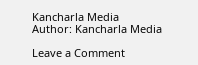Kancharla Media
Author: Kancharla Media

Leave a Comment